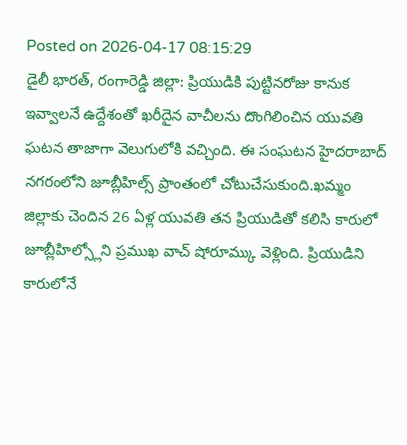Posted on 2026-04-17 08:15:29
డైలీ భారత్, రంగారెడ్డి జిల్లా: ప్రియుడికి పుట్టినరోజు కానుక ఇవ్వాలనే ఉద్దేశంతో ఖరీదైన వాచీలను దొంగిలించిన యువతి ఘటన తాజాగా వెలుగులోకి వచ్చింది. ఈ సంఘటన హైదరాబాద్ నగరంలోని జూబ్లీహిల్స్ ప్రాంతంలో చోటుచేసుకుంది.ఖమ్మం జిల్లాకు చెందిన 26 ఏళ్ల యువతి తన ప్రియుడితో కలిసి కారులో జూబ్లీహిల్స్లోని ప్రముఖ వాచ్ షోరూమ్కు వెళ్లింది. ప్రియుడిని కారులోనే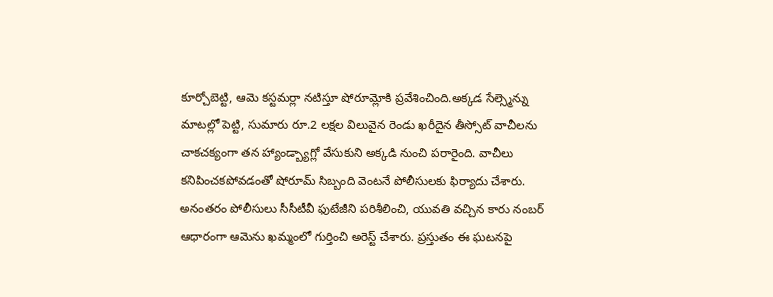కూర్చోబెట్టి, ఆమె కస్టమర్లా నటిస్తూ షోరూమ్లోకి ప్రవేశించింది.అక్కడ సేల్స్మెన్ను మాటల్లో పెట్టి, సుమారు రూ.2 లక్షల విలువైన రెండు ఖరీదైన తీస్సోట్ వాచీలను చాకచక్యంగా తన హ్యాండ్బ్యాగ్లో వేసుకుని అక్కడి నుంచి పరారైంది. వాచీలు కనిపించకపోవడంతో షోరూమ్ సిబ్బంది వెంటనే పోలీసులకు ఫిర్యాదు చేశారు. అనంతరం పోలీసులు సీసీటీవీ ఫుటేజీని పరిశీలించి, యువతి వచ్చిన కారు నంబర్ ఆధారంగా ఆమెను ఖమ్మంలో గుర్తించి అరెస్ట్ చేశారు. ప్రస్తుతం ఈ ఘటనపై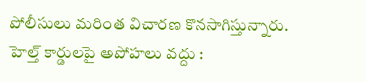పోలీసులు మరింత విచారణ కొనసాగిస్తున్నారు.
హెల్త్ కార్డులపై అపోహలు వద్దు :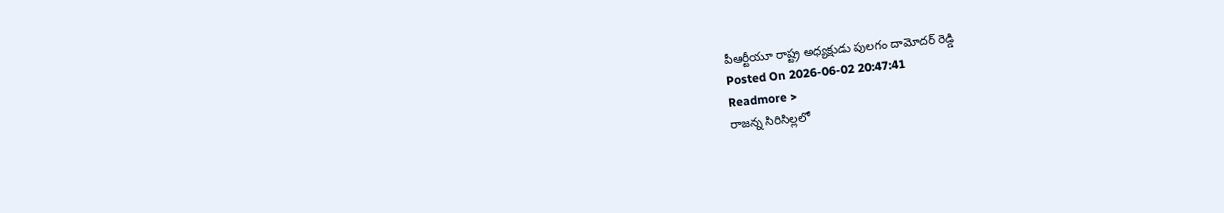పీఆర్టీయూ రాష్ట్ర అధ్యక్షుడు పులగం దామోదర్ రెడ్డి
Posted On 2026-06-02 20:47:41
Readmore >
రాజన్న సిరిసిల్లలో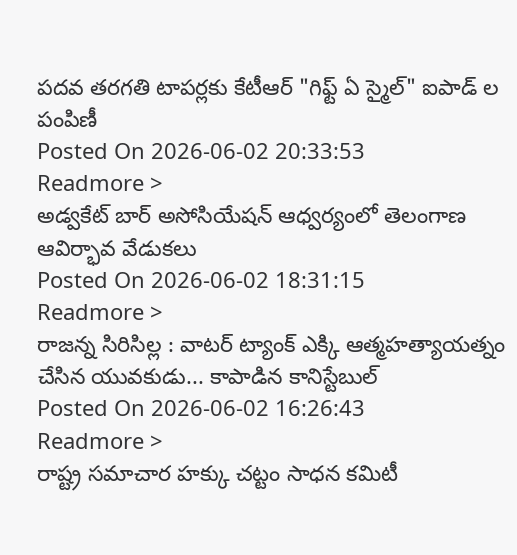పదవ తరగతి టాపర్లకు కేటీఆర్ "గిఫ్ట్ ఏ స్మైల్" ఐపాడ్ ల పంపిణీ
Posted On 2026-06-02 20:33:53
Readmore >
అడ్వకేట్ బార్ అసోసియేషన్ ఆధ్వర్యంలో తెలంగాణ ఆవిర్భావ వేడుకలు
Posted On 2026-06-02 18:31:15
Readmore >
రాజన్న సిరిసిల్ల : వాటర్ ట్యాంక్ ఎక్కి ఆత్మహత్యాయత్నం చేసిన యువకుడు... కాపాడిన కానిస్టేబుల్
Posted On 2026-06-02 16:26:43
Readmore >
రాష్ట్ర సమాచార హక్కు చట్టం సాధన కమిటీ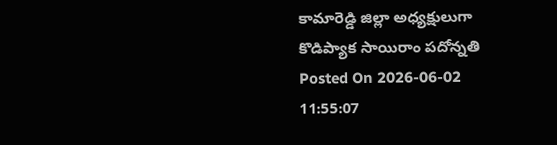కామారెడ్డి జిల్లా అధ్యక్షులుగా కొడిప్యాక సాయిరాం పదోన్నతి
Posted On 2026-06-02 11:55:07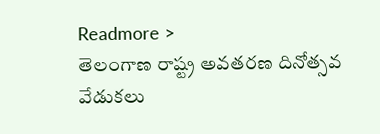Readmore >
తెలంగాణ రాష్ట్ర అవతరణ దినోత్సవ వేడుకలు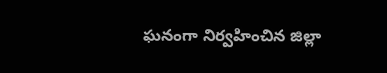ఘనంగా నిర్వహించిన జిల్లా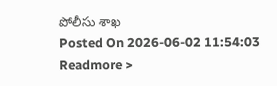పోలీసు శాఖ
Posted On 2026-06-02 11:54:03
Readmore >